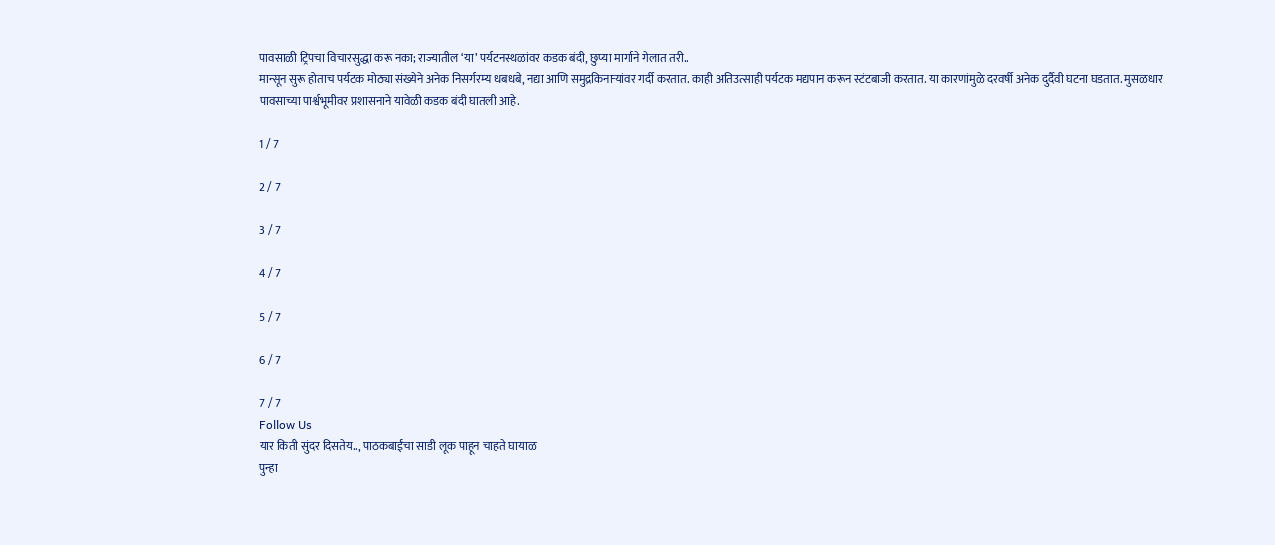पावसाळी ट्रिपचा विचारसुद्धा करू नका; राज्यातील ‘या’ पर्यटनस्थळांवर कडक बंदी, छुप्या मार्गाने गेलात तरी..
मान्सून सुरू होताच पर्यटक मोठ्या संख्येने अनेक निसर्गरम्य धबधबे, नद्या आणि समुद्रकिनाऱ्यांवर गर्दी करतात. काही अतिउत्साही पर्यटक मद्यपान करून स्टंटबाजी करतात. या कारणांमुळे दरवर्षी अनेक दुर्दैवी घटना घडतात. मुसळधार पावसाच्या पार्श्वभूमीवर प्रशासनाने यावेळी कडक बंदी घातली आहे.

1 / 7

2 / 7

3 / 7

4 / 7

5 / 7

6 / 7

7 / 7
Follow Us
यार किती सुंदर दिसतेय.., पाठकबाईंचा साडी लूक पाहून चाहते घायाळ
पुन्हा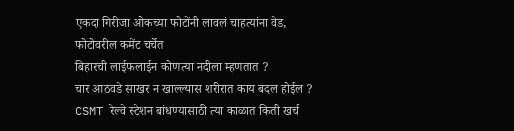एकदा गिरीजा ओकच्या फोटोंनी लावलं चाहत्यांना वेड, फोटोवरील कमेंट चर्चेत
बिहारची लाईफलाईन कोणत्या नदीला म्हणतात ?
चार आठवडे साखर न खाल्ल्यास शरीरात काय बदल होईल ?
CSMT रेल्वे स्टेशन बांधण्यासाठी त्या काळात किती खर्च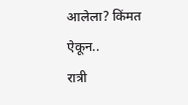आलेला? किंमत ऐकून..
रात्री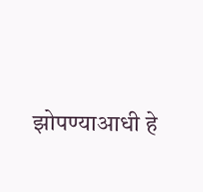झोपण्याआधी हे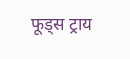फूड्स ट्राय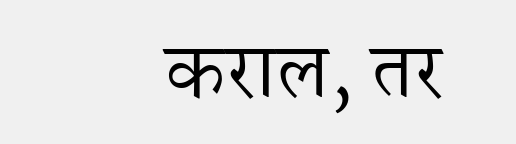कराल, तर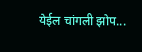येईल चांगली झोप...